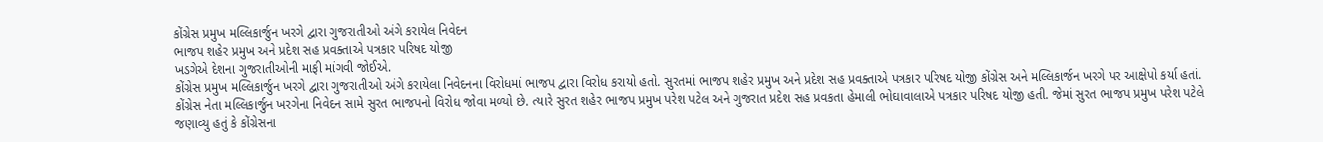કોંગ્રેસ પ્રમુખ મલ્લિકાર્જુન ખરગે દ્વારા ગુજરાતીઓ અંગે કરાયેલ નિવેદન
ભાજપ શહેર પ્રમુખ અને પ્રદેશ સહ પ્રવક્તાએ પત્રકાર પરિષદ યોજી
ખડગેએ દેશના ગુજરાતીઓની માફી માંગવી જોઈએ.
કોંગ્રેસ પ્રમુખ મલ્લિકાર્જુન ખરગે દ્વારા ગુજરાતીઓ અંગે કરાયેલા નિવેદનના વિરોધમાં ભાજપ દ્વારા વિરોધ કરાયો હતો. સુરતમાં ભાજપ શહેર પ્રમુખ અને પ્રદેશ સહ પ્રવક્તાએ પત્રકાર પરિષદ યોજી કોંગ્રેસ અને મલ્લિકાર્જન ખરગે પર આક્ષેપો કર્યા હતાં.
કોંગ્રેસ નેતા મલ્લિકાર્જુન ખરગેના નિવેદન સામે સુરત ભાજપનો વિરોધ જોવા મળ્યો છે. ત્યારે સુરત શહેર ભાજપ પ્રમુખ પરેશ પટેલ અને ગુજરાત પ્રદેશ સહ પ્રવકતા હેમાલી ભોઘાવાલાએ પત્રકાર પરિષદ યોજી હતી. જેમાં સુરત ભાજપ પ્રમુખ પરેશ પટેલે જણાવ્યુ હતું કે કોંગ્રેસના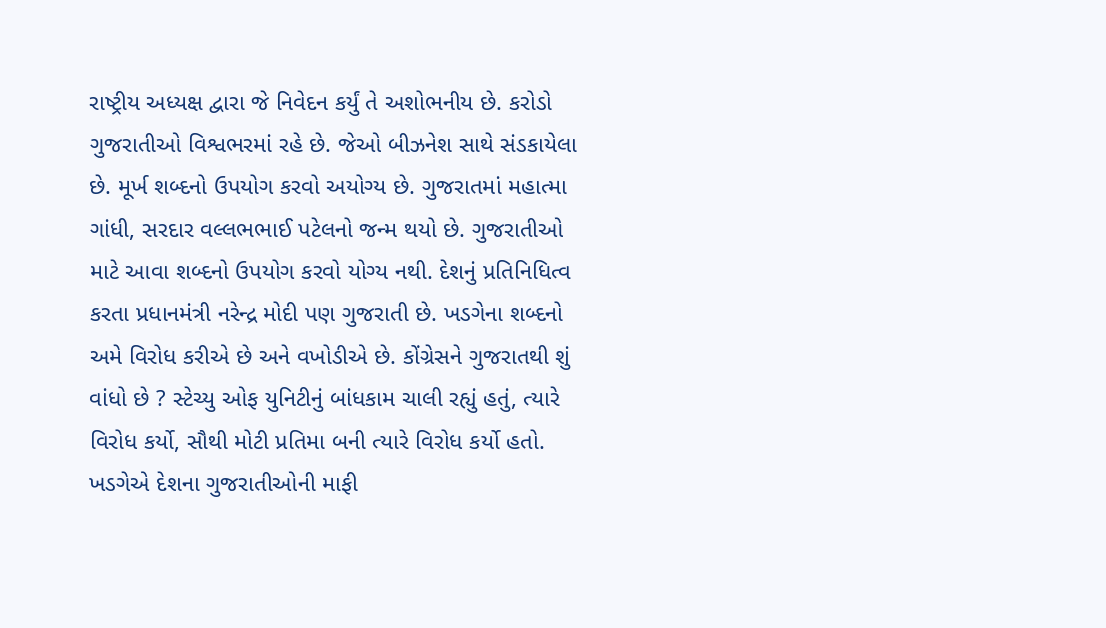રાષ્ટ્રીય અધ્યક્ષ દ્વારા જે નિવેદન કર્યું તે અશોભનીય છે. કરોડો ગુજરાતીઓ વિશ્વભરમાં રહે છે. જેઓ બીઝનેશ સાથે સંડકાયેલા છે. મૂર્ખ શબ્દનો ઉપયોગ કરવો અયોગ્ય છે. ગુજરાતમાં મહાત્મા ગાંધી, સરદાર વલ્લભભાઈ પટેલનો જન્મ થયો છે. ગુજરાતીઓ માટે આવા શબ્દનો ઉપયોગ કરવો યોગ્ય નથી. દેશનું પ્રતિનિધિત્વ કરતા પ્રધાનમંત્રી નરેન્દ્ર મોદી પણ ગુજરાતી છે. ખડગેના શબ્દનો અમે વિરોધ કરીએ છે અને વખોડીએ છે. કોંગ્રેસને ગુજરાતથી શું વાંધો છે ? સ્ટેચ્યુ ઓફ યુનિટીનું બાંધકામ ચાલી રહ્યું હતું, ત્યારે વિરોધ કર્યો, સૌથી મોટી પ્રતિમા બની ત્યારે વિરોધ કર્યો હતો. ખડગેએ દેશના ગુજરાતીઓની માફી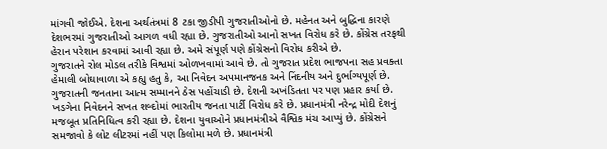માંગવી જોઈએ. દેશના અર્થતંત્રમાં 8 ટકા જીડીપી ગુજરાતીઓનો છે. મહેનત અને બુદ્ધિના કારણે દેશભરમાં ગુજરાતીઓ આગળ વધી રહ્યા છે. ગુજરાતીઓ આનો સખત વિરોધ કરે છે. કોંગ્રેસ તરફથી હેરાન પરેશાન કરવામાં આવી રહ્યા છે. અમે સંપૂર્ણ પણે કોંગ્રેસનો વિરોધ કરીએ છે.
ગુજરાતને રોલ મોડલ તરીકે વિશ્વમાં ઓળખવામાં આવે છે. તો ગુજરાત પ્રદેશ ભાજપના સહ પ્રવક્તા હેમાલી બોઘાવાળા એ કહ્યુ હતુ કે, આ નિવેદન અપમાનજનક અને નિંદનીય અને દુર્ભાગ્યપૂર્ણ છે. ગુજરાતની જનતાના આત્મ સમ્માનને ઠેસ પહોંચાડી છે. દેશની અખંડિતતા પર પણ પ્રહાર કર્યા છે. ખડગેના નિવેદનને સખત શબ્દોમાં ભારતીય જનતા પાર્ટી વિરોધ કરે છે. પ્રધાનમંત્રી નરેન્દ્ર મોદી દેશનું મજબૂત પ્રતિનિધિત્વ કરી રહ્યા છે. દેશના યુવાઓને પ્રધાનમંત્રીએ વૈશ્વિક મંચ આપ્યું છે. કોંગ્રેસને સમજાવો કે લોટ લીટરમાં નહીં પણ કિલોમા મળે છે. પ્રધાનમંત્રી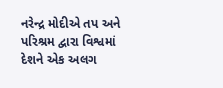નરેન્દ્ર મોદીએ તપ અને પરિશ્રમ દ્વારા વિશ્વમાં દેશને એક અલગ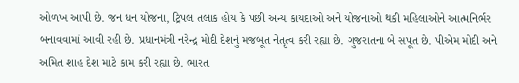ઓળખ આપી છે. જન ધન યોજના, ટ્રિપલ તલાક હોય કે પછી અન્ય કાયદાઓ અને યોજનાઓ થકી મહિલાઓને આત્મનિર્ભર બનાવવામાં આવી રહી છે. પ્રધાનમંત્રી નરેન્દ્ર મોદી દેશનું મજબૂત નેતૃત્વ કરી રહ્યા છે. ગુજરાતના બે સપૂત છે. પીએમ મોદી અને અમિત શાહ દેશ માટે કામ કરી રહ્યા છે. ભારત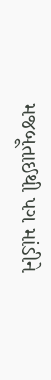મજબૂતાઈથી પગ માંડીને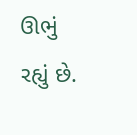ઊભું રહ્યું છે.